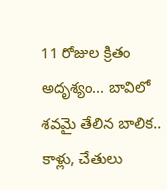11 రోజుల క్రితం అదృశ్యం... బావిలో శవమై తేలిన బాలిక.. కాళ్లు, చేతులు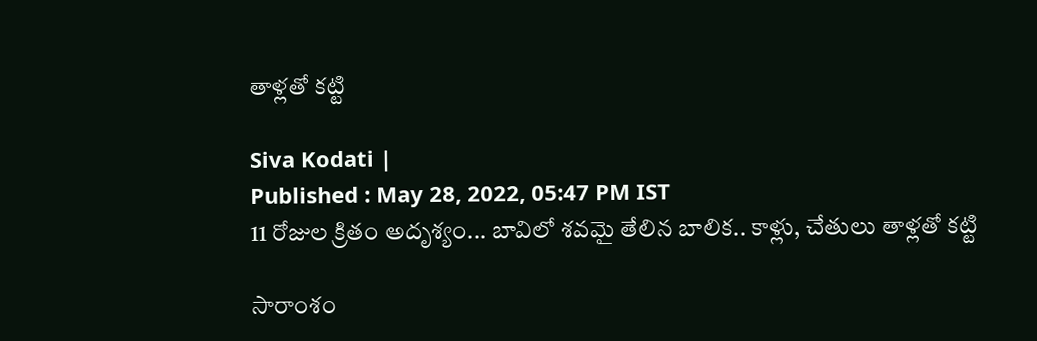తాళ్లతో కట్టి

Siva Kodati |
Published : May 28, 2022, 05:47 PM IST
11 రోజుల క్రితం అదృశ్యం... బావిలో శవమై తేలిన బాలిక.. కాళ్లు, చేతులు తాళ్లతో కట్టి

సారాంశం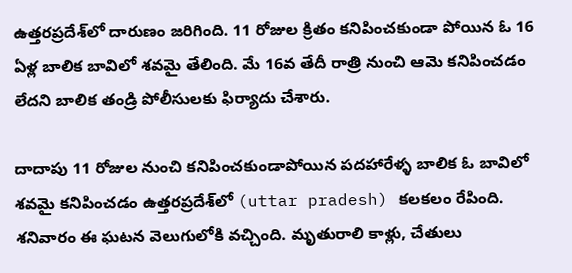ఉత్తరప్రదేశ్‌లో దారుణం జరిగింది. 11 రోజుల క్రితం కనిపించకుండా పోయిన ఓ 16 ఏళ్ల బాలిక బావిలో శవమై తేలింది. మే 16వ తేదీ రాత్రి నుంచి ఆమె కనిపించడం లేదని బాలిక తండ్రి పోలీసులకు ఫిర్యాదు చేశారు.

దాదాపు 11 రోజుల నుంచి కనిపించకుండాపోయిన పదహారేళ్ళ బాలిక ఓ బావిలో శవమై కనిపించడం ఉత్తరప్రదేశ్‌లో (uttar pradesh) కలకలం రేపింది. శనివారం ఈ ఘటన వెలుగులోకి వచ్చింది. మృతురాలి కాళ్లు, చేతులు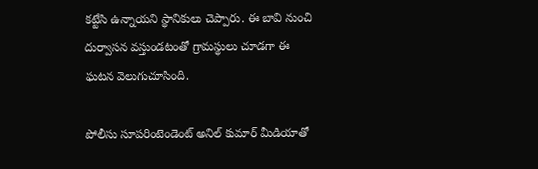కట్టేసి ఉన్నాయని స్థానికులు చెప్పారు. ఈ బావి నుంచి దుర్వాసన వస్తుండటంతో గ్రామస్థులు చూడగా ఈ ఘటన వెలుగుచూసింది.

పోలీసు సూపరింటెండెంట్ అనిల్ కుమార్ మీడియాతో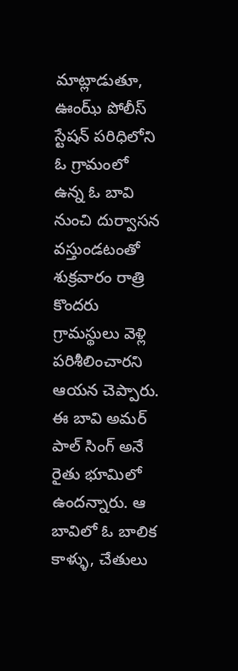మాట్లాడుతూ, ఊంఝ్ పోలీస్ స్టేషన్ పరిధిలోని ఓ గ్రామంలో ఉన్న ఓ బావి నుంచి దుర్వాసన వస్తుండటంతో శుక్రవారం రాత్రి కొందరు గ్రామస్థులు వెళ్లి పరిశీలించారని ఆయన చెప్పారు. ఈ బావి అమర్ పాల్ సింగ్ అనే రైతు భూమిలో ఉందన్నారు. ఆ బావిలో ఓ బాలిక కాళ్ళు, చేతులు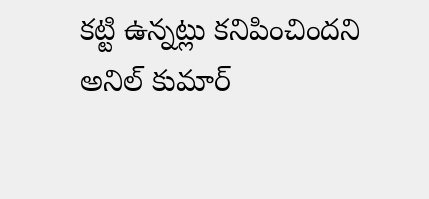కట్టి ఉన్నట్లు కనిపించిందని అనిల్ కుమార్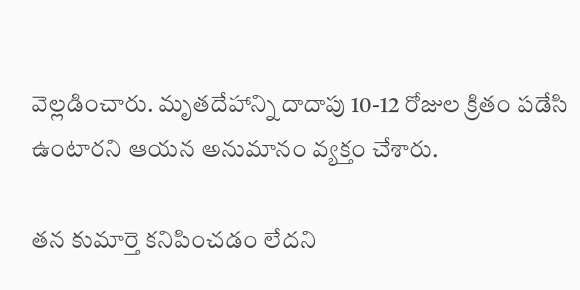వెల్లడించారు. మృతదేహాన్ని దాదాపు 10-12 రోజుల క్రితం పడేసి ఉంటారని ఆయన అనుమానం వ్యక్తం చేశారు.

తన కుమార్తె కనిపించడం లేదని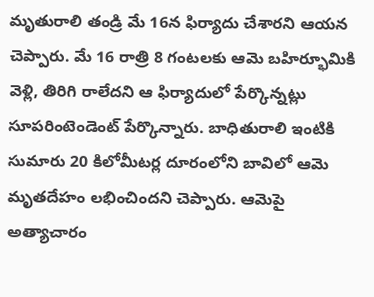మృతురాలి తండ్రి మే 16న ఫిర్యాదు చేశారని ఆయన చెప్పారు. మే 16 రాత్రి 8 గంటలకు ఆమె బహిర్భూమికి వెళ్లి, తిరిగి రాలేదని ఆ ఫిర్యాదులో పేర్కొన్నట్లు సూపరింటెండెంట్ పేర్కొన్నారు. బాధితురాలి ఇంటికి సుమారు 20 కిలోమీటర్ల దూరంలోని బావిలో ఆమె మృతదేహం లభించిందని చెప్పారు. ఆమెపై అత్యాచారం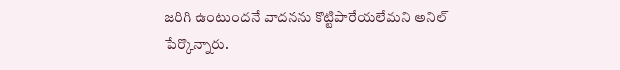జరిగి ఉంటుందనే వాదనను కొట్టిపారేయలేమని అనిల్ పేర్కొన్నారు.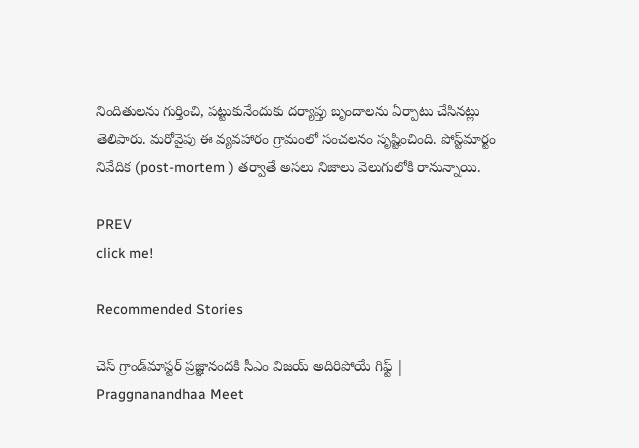నిందితులను గుర్తించి, పట్టుకునేందుకు దర్యాప్తు బృందాలను ఏర్పాటు చేసినట్లు తెలిపారు. మరోవైపు ఈ వ్యవహారం గ్రామంలో సంచలనం సృష్టించింది. పోస్ట్‌మార్టం నివేదిక (post-mortem ) తర్వాతే అసలు నిజాలు వెలుగులోకి రానున్నాయి.

PREV
click me!

Recommended Stories

చెస్ గ్రాండ్‌మాస్టర్ ప్రజ్ఞానందకి సీఎం విజయ్ అదిరిపోయే గిఫ్ట్ | Praggnanandhaa Meet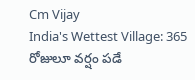Cm Vijay
India's Wettest Village: 365 రోజులూ వర్షం పడే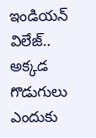ఇండియన్ విలేజ్.. అక్కడ గొడుగులు ఎందుకు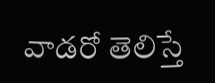వాడరో తెలిస్తే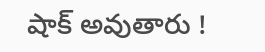షాక్ అవుతారు !